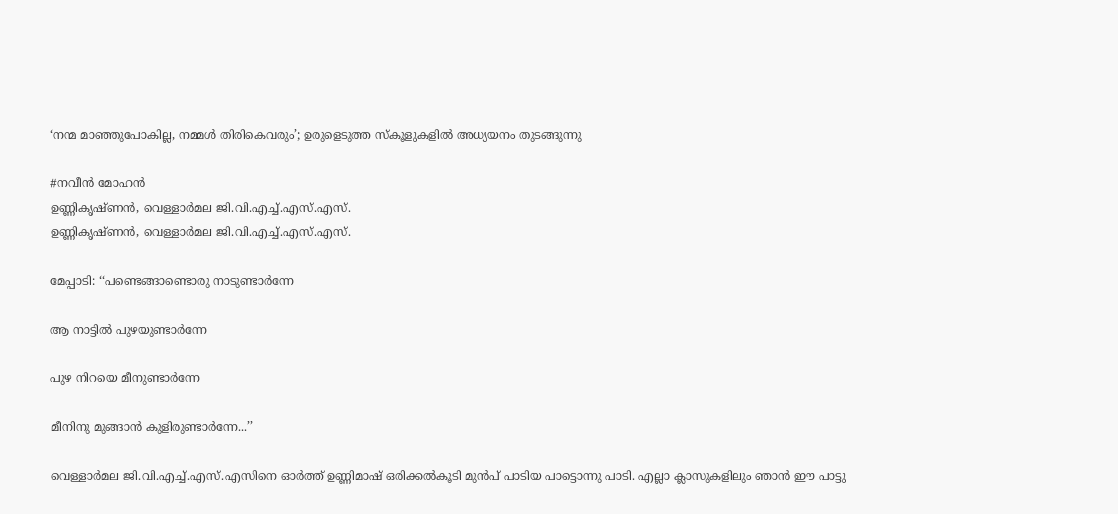‘നന്മ മാഞ്ഞുപോകില്ല, നമ്മൾ തിരികെവരും’; ഉരുളെടുത്ത സ്കൂളുകളിൽ അധ്യയനം തുടങ്ങുന്നു

#നവീൻ മോഹൻ
ഉണ്ണികൃഷ്ണൻ, വെള്ളാർമല ജി.വി.എച്ച്.എസ്.എസ്.
ഉണ്ണികൃഷ്ണൻ, വെള്ളാർമല ജി.വി.എച്ച്.എസ്.എസ്.

മേപ്പാടി: ‘‘പണ്ടെങ്ങാണ്ടൊരു നാടുണ്ടാർന്നേ

ആ നാട്ടിൽ പുഴയുണ്ടാർന്നേ

പുഴ നിറയെ മീനുണ്ടാർന്നേ

മീനിനു മുങ്ങാൻ കുളിരുണ്ടാർന്നേ...’’

വെള്ളാർമല ജി.വി.എച്ച്.എസ്.എസിനെ ഓർത്ത് ഉണ്ണിമാഷ് ഒരിക്കൽകൂടി മുൻപ്‌ പാടിയ പാട്ടൊന്നു പാടി. എല്ലാ ക്ലാസുകളിലും ഞാൻ ഈ പാട്ടു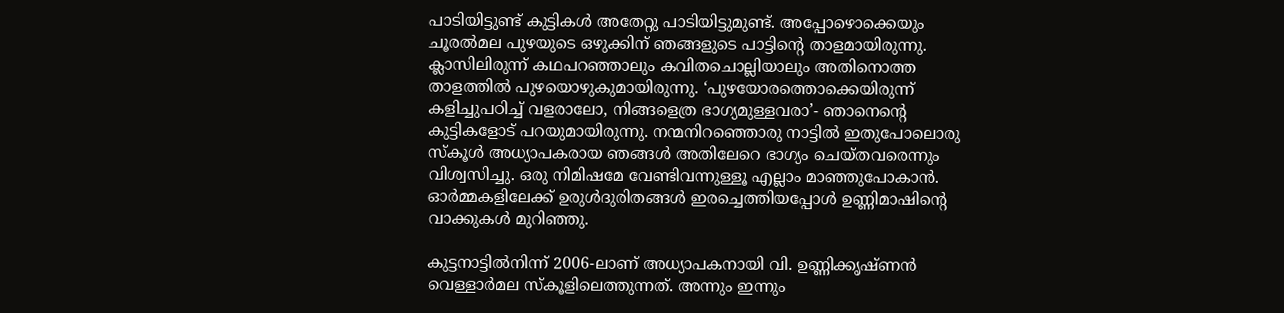പാടിയിട്ടുണ്ട് കുട്ടികൾ അതേറ്റു പാടിയിട്ടുമുണ്ട്. അപ്പോഴൊക്കെയും ചൂരൽമല പുഴയുടെ ഒഴുക്കിന് ഞങ്ങളുടെ പാട്ടിന്റെ താളമായിരുന്നു. ക്ലാസിലിരുന്ന് കഥപറഞ്ഞാലും കവിതചൊല്ലിയാലും അതിനൊത്ത താളത്തിൽ പുഴയൊഴുകുമായിരുന്നു. ‘പുഴയോരത്തൊക്കെയിരുന്ന് കളിച്ചുപഠിച്ച് വളരാലോ, നിങ്ങളെത്ര ഭാഗ്യമുള്ളവരാ’- ഞാനെന്റെ കുട്ടികളോട് പറയുമായിരുന്നു. നന്മനിറഞ്ഞൊരു നാട്ടിൽ ഇതുപോലൊരു സ്കൂൾ അധ്യാപകരായ ഞങ്ങൾ അതിലേറെ ഭാഗ്യം ചെയ്തവരെന്നും വിശ്വസിച്ചു. ഒരു നിമിഷമേ വേണ്ടിവന്നുള്ളൂ എല്ലാം മാഞ്ഞുപോകാൻ. ഓർമ്മകളിലേക്ക് ഉരുൾദുരിതങ്ങൾ ഇരച്ചെത്തിയപ്പോൾ ഉണ്ണിമാഷിന്റെ വാക്കുകൾ മുറിഞ്ഞു.

കുട്ടനാട്ടിൽനിന്ന് 2006-ലാണ് അധ്യാപകനായി വി. ഉണ്ണിക്കൃഷ്ണൻ വെള്ളാർമല സ്കൂളിലെത്തുന്നത്. അന്നും ഇന്നും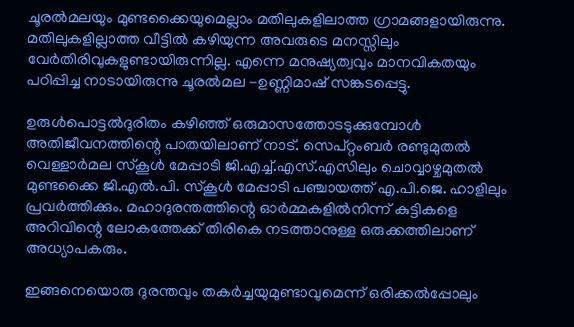ചൂരൽമലയും മുണ്ടക്കൈയുമെല്ലാം മതിലുകളിലാത്ത ഗ്രാമങ്ങളായിരുന്നു. മതിലുകളില്ലാത്ത വീട്ടിൽ കഴിയുന്ന അവരുടെ മനസ്സിലും വേർതിരിവുകളുണ്ടായിരുന്നില്ല. എന്നെ മനുഷ്യത്വവും മാനവികതയും പഠിപ്പിച്ച നാടായിരുന്നു ചൂരൽമല -ഉണ്ണിമാഷ് സങ്കടപ്പെട്ടു.

ഉരുൾപൊട്ടൽദുരിതം കഴിഞ്ഞ് ഒരുമാസത്തോടടുക്കുമ്പോൾ അതിജീവനത്തിന്റെ പാതയിലാണ് നാട്. സെപ്റ്റംബർ രണ്ടുമുതൽ വെള്ളാർമല സ്കൂൾ മേപ്പാടി ജി.എച്ച്.എസ്.എസിലും ചൊവ്വാഴ്ചമുതൽ മുണ്ടക്കൈ ജി.എൽ.പി. സ്കൂൾ മേപ്പാടി പഞ്ചായത്ത് എ.പി.ജെ. ഹാളിലും പ്രവർത്തിക്കും. മഹാദുരന്തത്തിന്റെ ഓർമ്മകളിൽനിന്ന് കുട്ടികളെ അറിവിന്റെ ലോകത്തേക്ക് തിരികെ നടത്താനുള്ള ഒരുക്കത്തിലാണ് അധ്യാപകരും.

ഇങ്ങനെയൊരു ദുരന്തവും തകർച്ചയുമുണ്ടാവുമെന്ന് ഒരിക്കൽപ്പോലും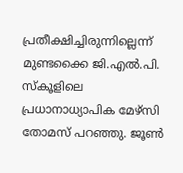പ്രതീക്ഷിച്ചിരുന്നില്ലെന്ന് മുണ്ടക്കൈ ജി.എൽ.പി. സ്കൂളിലെ പ്രധാനാധ്യാപിക മേഴ്സി തോമസ് പറഞ്ഞു. ജൂൺ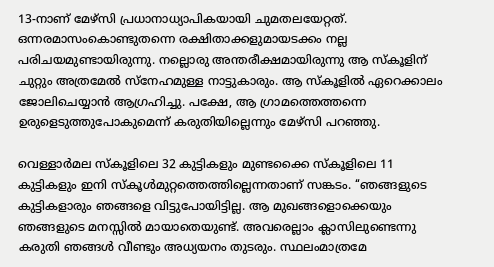13-നാണ് മേഴ്സി പ്രധാനാധ്യാപികയായി ചുമതലയേറ്റത്. ഒന്നരമാസംകൊണ്ടുതന്നെ രക്ഷിതാക്കളുമായടക്കം നല്ല പരിചയമുണ്ടായിരുന്നു. നല്ലൊരു അന്തരീക്ഷമായിരുന്നു ആ സ്കൂളിന് ചുറ്റും അത്രമേൽ സ്നേഹമുള്ള നാട്ടുകാരും. ആ സ്കൂളിൽ ഏറെക്കാലം ജോലിചെയ്യാൻ ആഗ്രഹിച്ചു. പക്ഷേ, ആ ഗ്രാമത്തെത്തന്നെ ഉരുളെടുത്തുപോകുമെന്ന് കരുതിയില്ലെന്നും മേഴ്സി പറഞ്ഞു.

വെള്ളാർമല സ്കൂളിലെ 32 കുട്ടികളും മുണ്ടക്കൈ സ്കൂളിലെ 11 കുട്ടികളും ഇനി സ്കൂൾമുറ്റത്തെത്തില്ലെന്നതാണ് സങ്കടം. ‘‘ഞങ്ങളുടെ കുട്ടികളാരും ഞങ്ങളെ വിട്ടുപോയിട്ടില്ല. ആ മുഖങ്ങളൊക്കെയും ഞങ്ങളുടെ മനസ്സിൽ മായാതെയുണ്ട്. അവരെല്ലാം ക്ലാസിലുണ്ടെന്നു കരുതി ഞങ്ങൾ വീണ്ടും അധ്യയനം തുടരും. സ്ഥലംമാത്രമേ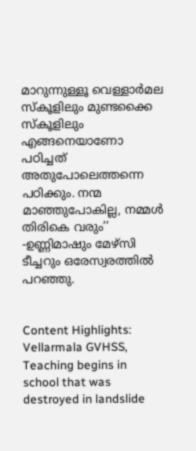മാറുന്നുള്ളൂ വെള്ളാർമല സ്കൂളിലും മുണ്ടക്കൈ സ്കൂളിലും എങ്ങനെയാണോ പഠിച്ചത് അതുപോലെത്തന്നെ പഠിക്കും. നന്മ മാഞ്ഞുപോകില്ല, നമ്മൾ തിരികെ വരും’’ -ഉണ്ണിമാഷും മേഴ്സി ടീച്ചറും ഒരേസ്വരത്തിൽ പറഞ്ഞു.


Content Highlights: Vellarmala GVHSS, Teaching begins in school that was destroyed in landslide